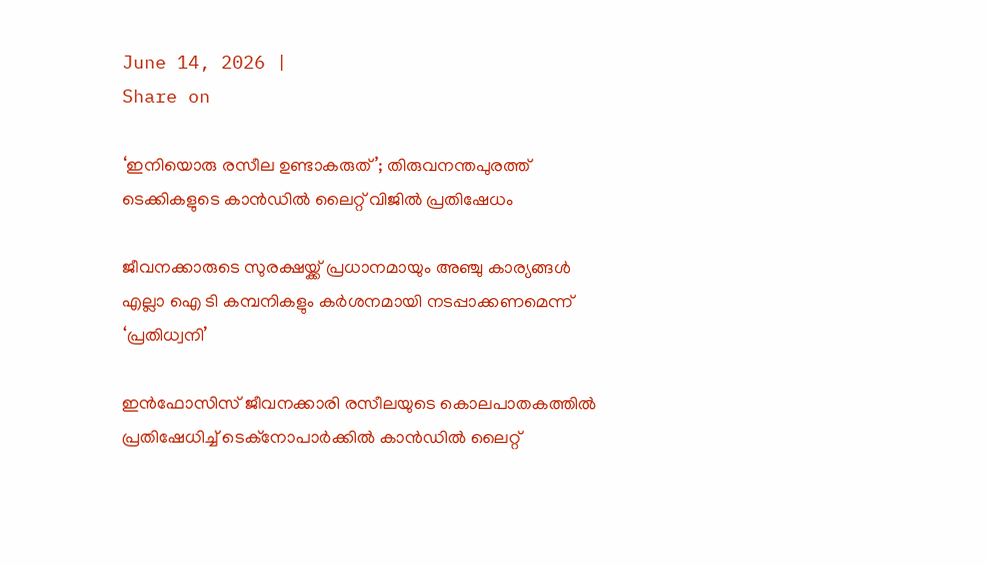June 14, 2026 |
Share on

‘ഇനിയൊരു രസീല ഉണ്ടാകരുത്’; തിരുവനന്തപുരത്ത്‌ ടെക്കികളുടെ കാന്‍ഡില്‍ ലൈറ്റ് വിജില്‍ പ്രതിഷേധം

ജീവനക്കാരുടെ സുരക്ഷയ്ക്ക് പ്രധാനമായും അഞ്ചു കാര്യങ്ങള്‍ എല്ലാ ഐ ടി കമ്പനികളും കര്‍ശനമായി നടപ്പാക്കണമെന്ന് ‘പ്രതിധ്വനി’

ഇന്‍ഫോസിസ് ജീവനക്കാരി രസീലയുടെ കൊലപാതകത്തില്‍ പ്രതിഷേധിച്ച് ടെക്നോപാര്‍ക്കില്‍ കാന്‍ഡില്‍ ലൈറ്റ്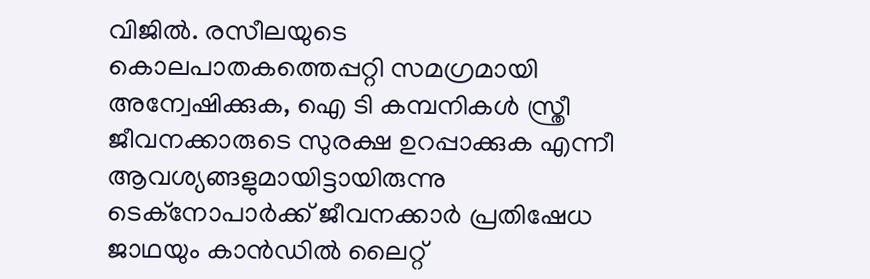വിജില്‍. രസീലയുടെ കൊലപാതകത്തെപ്പറ്റി സമഗ്രമായി അന്വേഷിക്കുക, ഐ ടി കമ്പനികള്‍ സ്ത്രീ ജീവനക്കാരുടെ സുരക്ഷ ഉറപ്പാക്കുക എന്നീ ആവശ്യങ്ങളുമായിട്ടായിരുന്നു ടെക്നോപാര്‍ക്ക് ജീവനക്കാര്‍ പ്രതിഷേധ ജാഥയും കാന്‍ഡില്‍ ലൈറ്റ്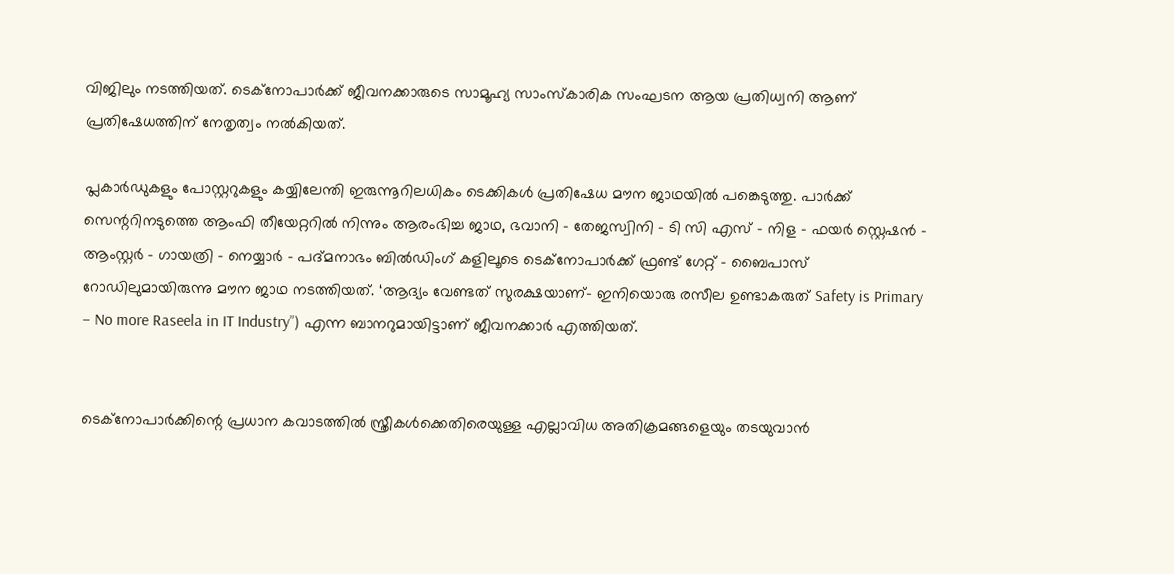വിജിലും നടത്തിയത്. ടെക്നോപാര്‍ക്ക് ജീവനക്കാരുടെ സാമൂഹ്യ സാംസ്‌കാരിക സംഘടന ആയ പ്രതിധ്വനി ആണ് പ്രതിഷേധത്തിന് നേതൃത്വം നല്‍കിയത്.

പ്ലകാര്‍ഡുകളും പോസ്റ്ററുകളും കയ്യിലേന്തി ഇരുന്നൂറിലധികം ടെക്കികള്‍ പ്രതിഷേധ മൗന ജാഥയില്‍ പങ്കെടുത്തു. പാര്‍ക്ക് സെന്ററിനടുത്തെ ആംഫി തീയേറ്ററില്‍ നിന്നും ആരംഭിച്ച ജാഥ, ഭവാനി – തേജസ്വിനി – ടി സി എസ് – നിള – ഫയര്‍ സ്റ്റെഷന്‍ – ആംസ്റ്റര്‍ – ഗായത്രി – നെയ്യാര്‍ – പദ്മനാഭം ബില്‍ഡിംഗ് കളിലൂടെ ടെക്‌നോപാര്‍ക്ക് ഫ്രണ്ട് ഗേറ്റ് – ബൈപാസ് റോഡിലുമായിരുന്നു മൗന ജാഥ നടത്തിയത്. ‘ആദ്യം വേണ്ടത് സുരക്ഷയാണ്- ഇനിയൊരു രസീല ഉണ്ടാകരുത് Safety is Primary – No more Raseela in IT Industry”) എന്ന ബാനറുമായിട്ടാണ് ജീവനക്കാര്‍ എത്തിയത്.


ടെക്‌നോപാര്‍ക്കിന്റെ പ്രധാന കവാടത്തില്‍ സ്ത്രീകള്‍ക്കെതിരെയുള്ള എല്ലാവിധ അതിക്രമങ്ങളെയും തടയുവാന്‍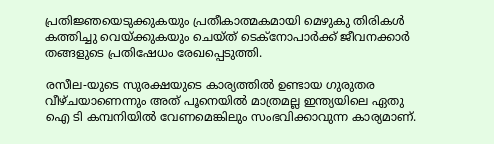പ്രതിജ്ഞയെടുക്കുകയും പ്രതീകാത്മകമായി മെഴുകു തിരികള്‍ കത്തിച്ചു വെയ്ക്കുകയും ചെയ്ത് ടെക്നോപാര്‍ക്ക് ജീവനക്കാര്‍ തങ്ങളുടെ പ്രതിഷേധം രേഖപ്പെടുത്തി.

രസീല-യുടെ സുരക്ഷയുടെ കാര്യത്തില്‍ ഉണ്ടായ ഗുരുതര വീഴ്ചയാണെന്നും അത് പൂനെയില്‍ മാത്രമല്ല ഇന്ത്യയിലെ ഏതു ഐ ടി കമ്പനിയില്‍ വേണമെങ്കിലും സംഭവിക്കാവുന്ന കാര്യമാണ്.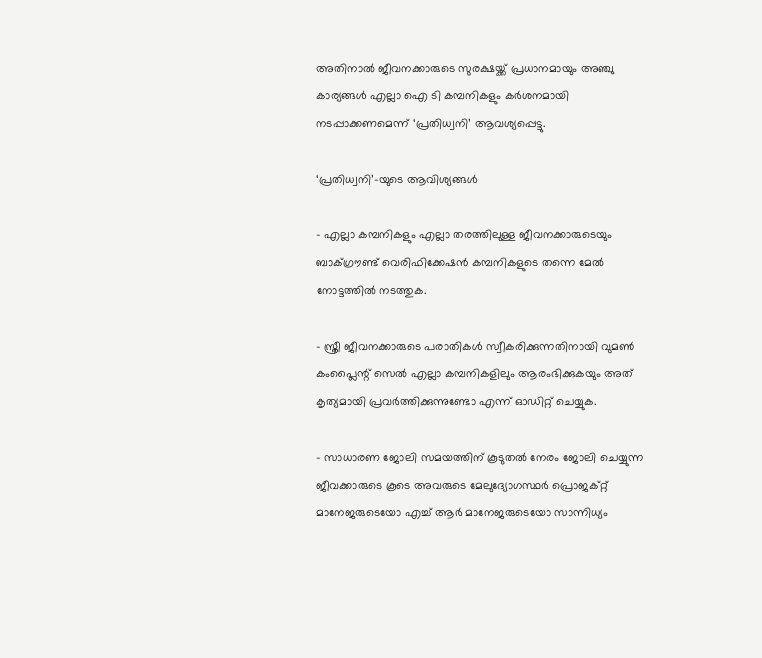അതിനാല്‍ ജീവനക്കാരുടെ സുരക്ഷയ്ക്ക് പ്രധാനമായും അഞ്ചു കാര്യങ്ങള്‍ എല്ലാ ഐ ടി കമ്പനികളും കര്‍ശനമായി നടപ്പാക്കണമെന്ന് ‘പ്രതിധ്വനി’ ആവശ്യപ്പെട്ടു.

‘പ്രതിധ്വനി’-യുടെ ആവിശ്യങ്ങള്‍

– എല്ലാ കമ്പനികളും എല്ലാ തരത്തിലുള്ള ജീവനക്കാരുടെയും ബാക്ഗ്രൗണ്ട് വെരിഫിക്കേഷന്‍ കമ്പനികളുടെ തന്നെ മേല്‍ നോട്ടത്തില്‍ നടത്തുക.

– സ്ത്രീ ജീവനക്കാരുടെ പരാതികള്‍ സ്വീകരിക്കുന്നതിനായി വുമണ്‍ കംപ്ലൈന്റ് സെല്‍ എല്ലാ കമ്പനികളിലും ആരംഭിക്കുകയും അത് കൃത്യമായി പ്രവര്‍ത്തിക്കുന്നുണ്ടോ എന്ന് ഓഡിറ്റ് ചെയ്യുക.

– സാധാരണ ജോലി സമയത്തിന് കൂടുതല്‍ നേരം ജോലി ചെയ്യുന്ന ജീവക്കാരുടെ കൂടെ അവരുടെ മേലുദ്യോഗസ്ഥര്‍ പ്രൊജക്റ്റ് മാനേജരുടെയോ എച്ച് ആര്‍ മാനേജരുടെയോ സാന്നിധ്യം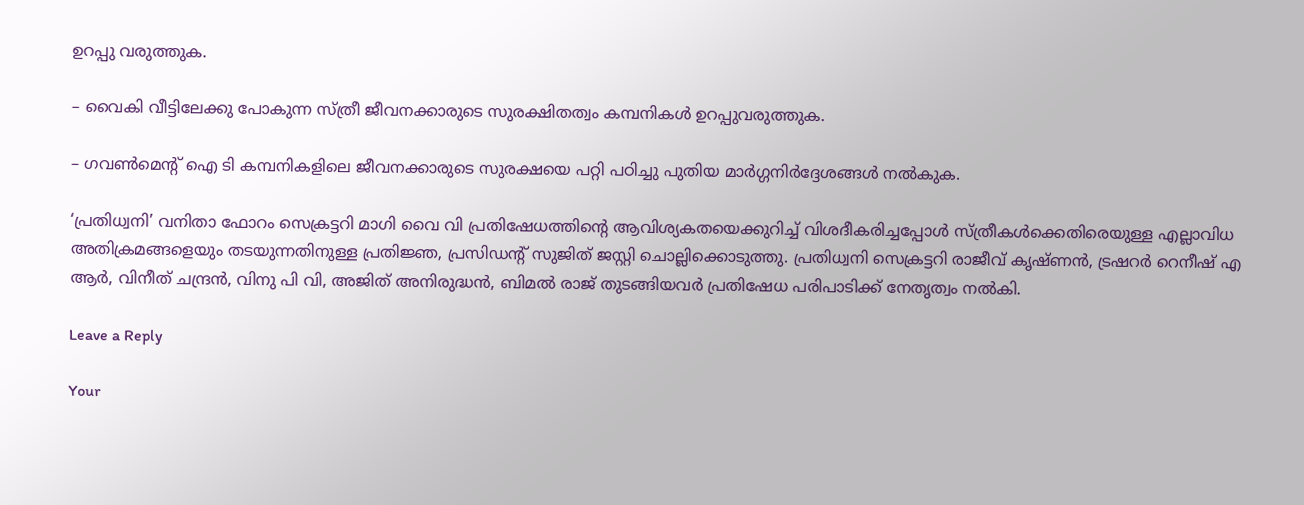ഉറപ്പു വരുത്തുക.

– വൈകി വീട്ടിലേക്കു പോകുന്ന സ്ത്രീ ജീവനക്കാരുടെ സുരക്ഷിതത്വം കമ്പനികള്‍ ഉറപ്പുവരുത്തുക.

– ഗവണ്‍മെന്റ് ഐ ടി കമ്പനികളിലെ ജീവനക്കാരുടെ സുരക്ഷയെ പറ്റി പഠിച്ചു പുതിയ മാര്‍ഗ്ഗനിര്‍ദ്ദേശങ്ങള്‍ നല്‍കുക.

‘പ്രതിധ്വനി’ വനിതാ ഫോറം സെക്രട്ടറി മാഗി വൈ വി പ്രതിഷേധത്തിന്റെ ആവിശ്യകതയെക്കുറിച്ച് വിശദീകരിച്ചപ്പോള്‍ സ്ത്രീകള്‍ക്കെതിരെയുള്ള എല്ലാവിധ അതിക്രമങ്ങളെയും തടയുന്നതിനുള്ള പ്രതിജ്ഞ, പ്രസിഡന്റ് സുജിത് ജസ്റ്റി ചൊല്ലിക്കൊടുത്തു. പ്രതിധ്വനി സെക്രട്ടറി രാജീവ് കൃഷ്ണന്‍, ട്രഷറര്‍ റെനീഷ് എ ആര്‍, വിനീത് ചന്ദ്രന്‍, വിനു പി വി, അജിത് അനിരുദ്ധന്‍, ബിമല്‍ രാജ് തുടങ്ങിയവര്‍ പ്രതിഷേധ പരിപാടിക്ക് നേതൃത്വം നല്‍കി.

Leave a Reply

Your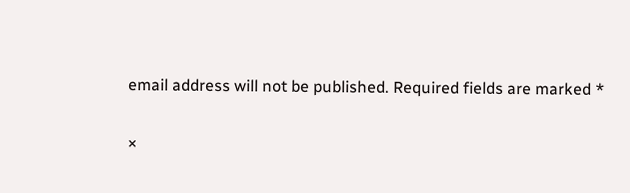email address will not be published. Required fields are marked *

×